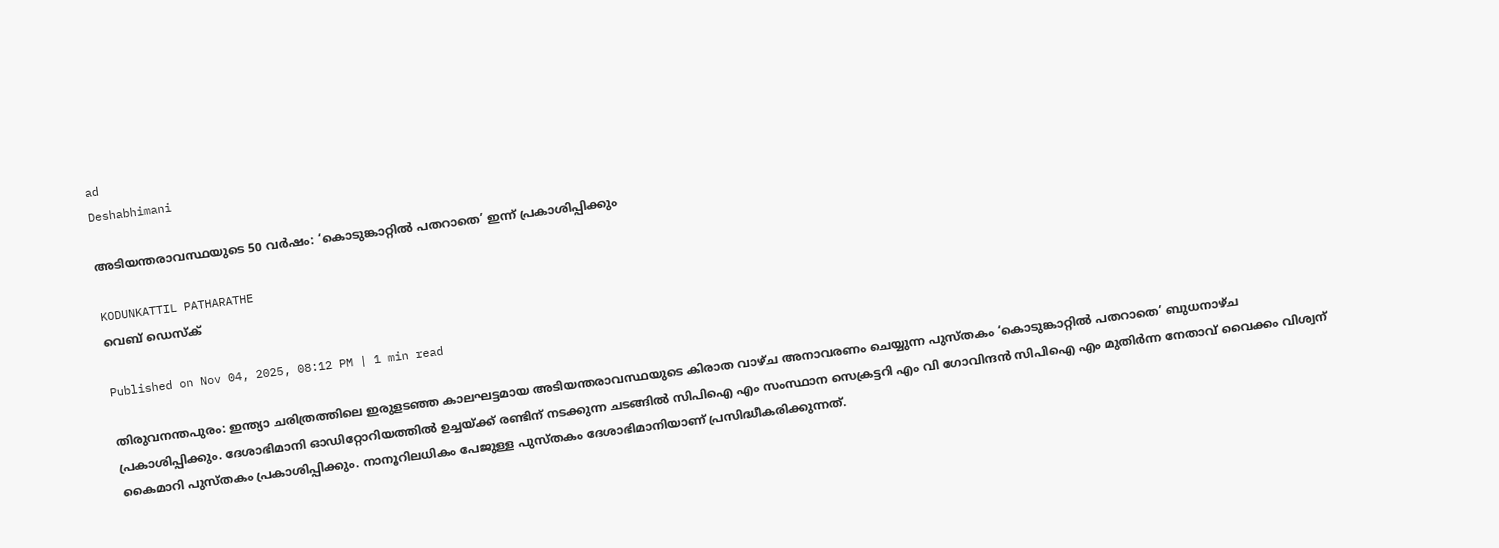ad
Deshabhimani

അടിയന്തരാവസ്ഥയുടെ 50 വർഷം: ‘കൊടുങ്കാറ്റിൽ പതറാതെ’ ഇന്ന് പ്രകാശിപ്പിക്കും

KODUNKATTIL PATHARATHE
വെബ് ഡെസ്ക്

Published on Nov 04, 2025, 08:12 PM | 1 min read

തിരുവനന്തപുരം: ഇന്ത്യാ ചരിത്രത്തിലെ ഇരുളടഞ്ഞ കാലഘട്ടമായ അടിയന്തരാവസ്ഥയുടെ കിരാത വാഴ്‌ച അനാവരണം ചെയ്യുന്ന പുസ്‌തകം ‘കൊടുങ്കാറ്റിൽ പതറാതെ’ ബുധനാഴ്‌ച പ്രകാശിപ്പിക്കും. ദേശാഭിമാനി ഓഡിറ്റോറിയത്തിൽ ഉച്ചയ്ക്ക്‌ രണ്ടിന്‌ നടക്കുന്ന ചടങ്ങിൽ സിപിഐ എം സംസ്ഥാന സെക്രട്ടറി എം വി ഗോവിന്ദൻ സിപിഐ എം മുതിർന്ന നേതാവ്‌ വൈക്കം വിശ്വന്‌ കൈമാറി പുസ്‌തകം പ്രകാശിപ്പിക്കും. നാനൂറിലധികം പേജുള്ള പുസ്‌തകം ദേശാഭിമാനിയാണ്‌ പ്രസിദ്ധീകരിക്കുന്നത്‌.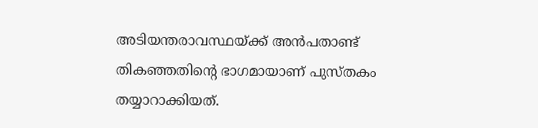അടിയന്തരാവസ്ഥയ്ക്ക്‌ അന്‍പതാണ്ട്‌ തികഞ്ഞതിന്റെ ഭാഗമായാണ്‌ പുസ്‌തകം തയ്യാറാക്കിയത്‌.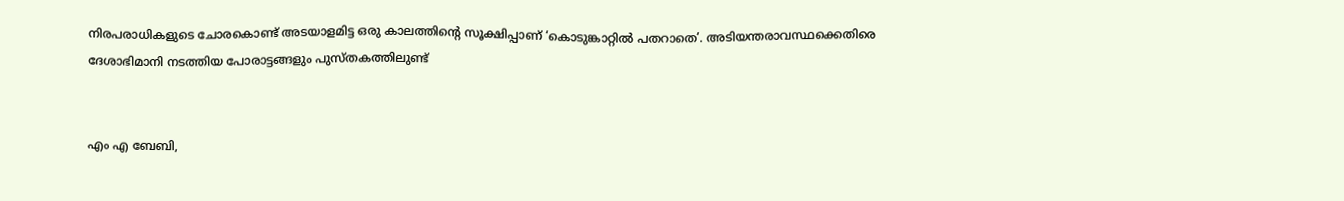നിരപരാധികളുടെ ചോരകൊണ്ട്‌ അടയാളമിട്ട ഒരു കാലത്തിന്റെ സൂക്ഷിപ്പാണ്‌ ‘കൊടുങ്കാറ്റിൽ പതറാതെ’. അടിയന്തരാവസ്ഥക്കെതിരെ ദേശാഭിമാനി നടത്തിയ പോരാട്ടങ്ങളും പുസ്തകത്തിലുണ്ട്


എം എ ബേബി,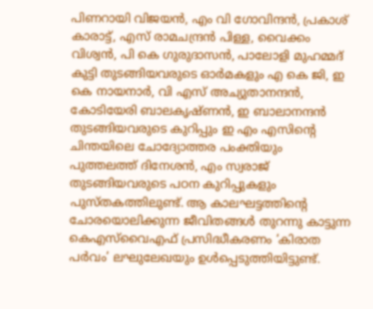പിണറായി വിജയൻ, എം വി ഗോവിന്ദൻ, പ്രകാശ്‌ കാരാട്ട്‌, എസ്‌ രാമചന്ദ്രൻ പിള്ള, വൈക്കം വിശ്വൻ, പി കെ ഗുരുദാസൻ, പാലോളി മുഹമ്മദ് കുട്ടി തുടങ്ങിയവരുടെ ഓർമകളും എ കെ ജി, ഇ കെ നായനാർ, വി എസ്‌ അച്യുതാനന്ദൻ, കോടിയേരി ബാലകൃഷ്‌ണൻ, ഇ ബാലാനന്ദൻ തുടങ്ങിയവരുടെ കുറിപ്പും ഇ എം എസിന്റെ ചിന്തയിലെ ചോദ്യോത്തര പംക്തിയും പുത്തലത്ത്‌ ദിനേശൻ, എം സ്വരാജ്‌ തുടങ്ങിയവരുടെ പഠന കുറിപ്പുകളും പുസ്‌തകത്തിലുണ്ട്‌. ആ കാലഘട്ടത്തിന്റെ ചോരയൊലിക്കുന്ന ജീവിതങ്ങൾ തുറന്നു കാട്ടുന്ന കെഎസ്‌വൈഎഫ്‌ പ്രസിദ്ധീകരണം ‘കിരാത പർവം’ ലഘുലേഖയും ഉൾപ്പെടുത്തിയിട്ടുണ്ട്‌.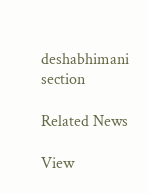deshabhimani section

Related News

View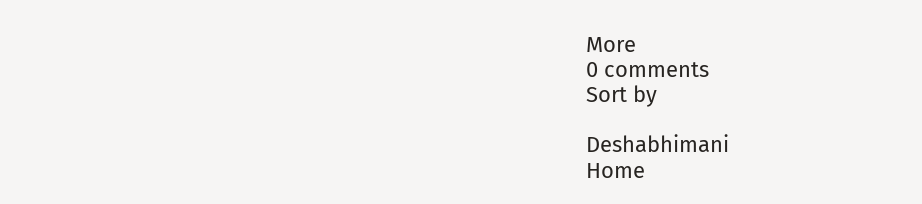More
0 comments
Sort by

Deshabhimani
Home